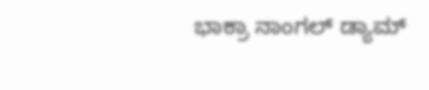ಭಾಕ್ರಾ ನಾಂಗಲ್ ಡ್ಯಾಮ್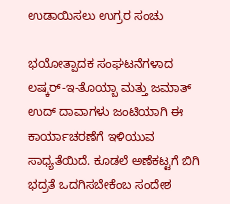ಉಡಾಯಿಸಲು ಉಗ್ರರ ಸಂಚು

ಭಯೋತ್ಪಾದಕ ಸಂಘಟನೆಗಳಾದ ಲಷ್ಕರ್-ಇ-ತೊಯ್ಬಾ ಮತ್ತು ಜಮಾತ್ ಉದ್ ದಾವಾಗಳು ಜಂಟಿಯಾಗಿ ಈ ಕಾರ್ಯಾಚರಣೆಗೆ ಇಳಿಯುವ ಸಾಧ್ಯತೆಯಿದೆ. ಕೂಡಲೆ ಅಣೆಕಟ್ಟಗೆ ಬಿಗಿ ಭದ್ರತೆ ಒದಗಿಸಬೇಕೆಂಬ ಸಂದೇಶ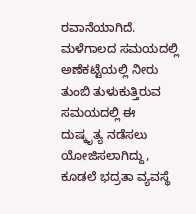ರವಾನೆಯಾಗಿದೆ.
ಮಳೆಗಾಲದ ಸಮಯದಲ್ಲಿ ಅಣೆಕಟ್ಟೆಯಲ್ಲಿ ನೀರು ತುಂಬಿ ತುಳುಕುತ್ತಿರುವ ಸಮಯದಲ್ಲಿ ಈ ದುಷ್ಕೃತ್ಯ ನಡೆಸಲು ಯೋಜಿಸಲಾಗಿದ್ದು, ಕೂಡಲೆ ಭದ್ರತಾ ವ್ಯವಸ್ಥೆ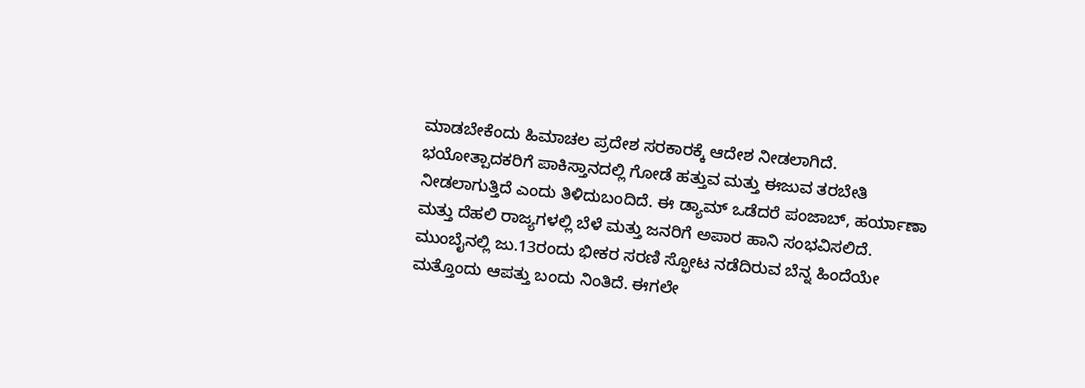ಮಾಡಬೇಕೆಂದು ಹಿಮಾಚಲ ಪ್ರದೇಶ ಸರಕಾರಕ್ಕೆ ಆದೇಶ ನೀಡಲಾಗಿದೆ.
ಭಯೋತ್ಪಾದಕರಿಗೆ ಪಾಕಿಸ್ತಾನದಲ್ಲಿ ಗೋಡೆ ಹತ್ತುವ ಮತ್ತು ಈಜುವ ತರಬೇತಿ ನೀಡಲಾಗುತ್ತಿದೆ ಎಂದು ತಿಳಿದುಬಂದಿದೆ. ಈ ಡ್ಯಾಮ್ ಒಡೆದರೆ ಪಂಜಾಬ್, ಹರ್ಯಾಣಾ ಮತ್ತು ದೆಹಲಿ ರಾಜ್ಯಗಳಲ್ಲಿ ಬೆಳೆ ಮತ್ತು ಜನರಿಗೆ ಅಪಾರ ಹಾನಿ ಸಂಭವಿಸಲಿದೆ.
ಮುಂಬೈನಲ್ಲಿ ಜು.13ರಂದು ಭೀಕರ ಸರಣಿ ಸ್ಫೋಟ ನಡೆದಿರುವ ಬೆನ್ನ ಹಿಂದೆಯೇ ಮತ್ತೊಂದು ಆಪತ್ತು ಬಂದು ನಿಂತಿದೆ. ಈಗಲೇ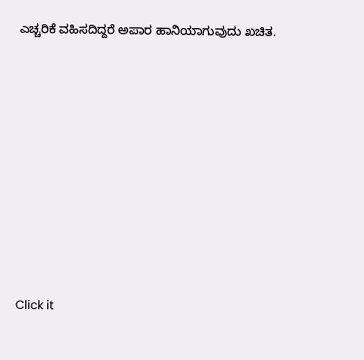ಎಚ್ಚರಿಕೆ ವಹಿಸದಿದ್ದರೆ ಅಪಾರ ಹಾನಿಯಾಗುವುದು ಖಚಿತ.











Click it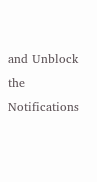and Unblock the Notifications